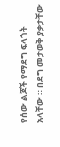የሰው ልጆች የማደግ ፍላጎት አላቸው ። በደግ መታወቅ ያቃታቸው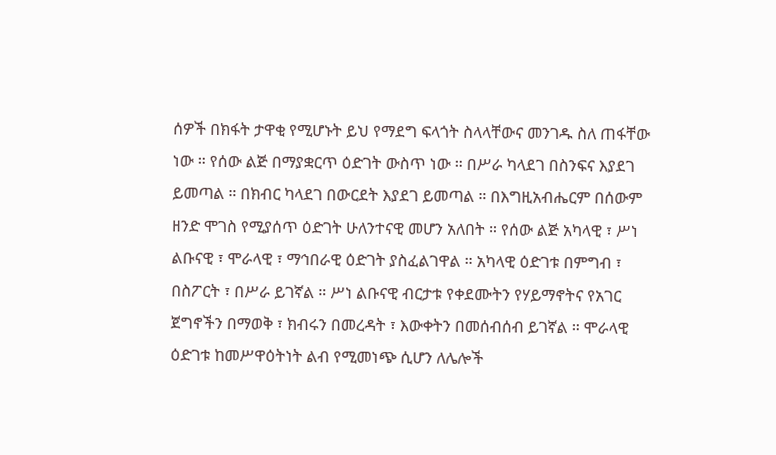ሰዎች በክፋት ታዋቂ የሚሆኑት ይህ የማደግ ፍላጎት ስላላቸውና መንገዱ ስለ ጠፋቸው ነው ። የሰው ልጅ በማያቋርጥ ዕድገት ውስጥ ነው ። በሥራ ካላደገ በስንፍና እያደገ ይመጣል ። በክብር ካላደገ በውርደት እያደገ ይመጣል ። በእግዚአብሔርም በሰውም ዘንድ ሞገስ የሚያሰጥ ዕድገት ሁለንተናዊ መሆን አለበት ። የሰው ልጅ አካላዊ ፣ ሥነ ልቡናዊ ፣ ሞራላዊ ፣ ማኅበራዊ ዕድገት ያስፈልገዋል ። አካላዊ ዕድገቱ በምግብ ፣ በስፖርት ፣ በሥራ ይገኛል ። ሥነ ልቡናዊ ብርታቱ የቀደሙትን የሃይማኖትና የአገር ጀግኖችን በማወቅ ፣ ክብሩን በመረዳት ፣ እውቀትን በመሰብሰብ ይገኛል ። ሞራላዊ ዕድገቱ ከመሥዋዕትነት ልብ የሚመነጭ ሲሆን ለሌሎች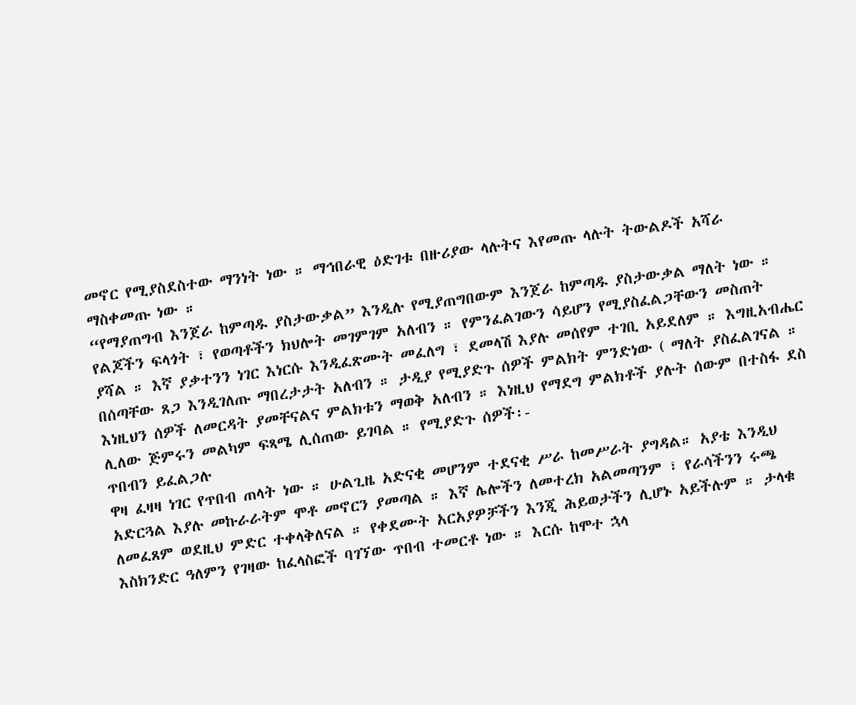መኖር የሚያስደስተው ማንነት ነው ። ማኅበራዊ ዕድገቱ በዙሪያው ላሉትና እየመጡ ላሉት ትውልዶች አሻራ ማስቀመጡ ነው ።
“የማያጠግብ እንጀራ ከምጣዱ ያስታውቃል” እንዲሉ የሚያጠግበውም እንጀራ ከምጣዱ ያስታውቃል ማለት ነው ። የልጆችን ፍላጎት ፣ የወጣቶችን ክህሎት መገምገም አለብን ። የምንፈልገውን ሳይሆን የሚያስፈልጋቸውን መስጠት ያሻል ። እኛ ያቃተንን ነገር እነርሱ እንዲፈጽሙት መፈለግ ፣ ደመላሽ እያሉ መሰየም ተገቢ አይደለም ። እግዚአብሔር በሰጣቸው ጸጋ እንዲገለጡ ማበረታታት አለብን ። ታዲያ የሚያድጉ ሰዎች ምልክት ምንድነው ( ማለት ያስፈልገናል ። እነዚህን ሰዎች ለመርዳት ያመቸናልና ምልክቱን ማወቅ አለብን ። እነዚህ የማደግ ምልክቶች ያሉት ሰውም በተስፋ ደስ ሊለው ጅምሩን መልካም ፍጻሜ ሊሰጠው ይገባል ። የሚያድጉ ሰዎች፡-
ጥበብን ይፈልጋሉ
ዋዛ ፈዛዛ ነገር የጥበብ ጠላት ነው ። ሁልጊዜ አድናቂ መሆንም ተደናቂ ሥራ ከመሥራት ያግዳል። አያቴ እንዲህ አድርጓል እያሉ መኩራራትም ሞቶ መኖርን ያመጣል ። እኛ ሌሎችን ለመተረክ አልመጣንም ፣ የራሳችንን ሩጫ ለመፈጸም ወደዚህ ምድር ተቀላቅለናል ። የቀደሙት አርአያዎቻችን እንጂ ሕይወታችን ሊሆኑ አይችሉም ። ታላቁ እስክንድር ዓለምን የገዛው ከፈላስፎች ባገኘው ጥበብ ተመርቶ ነው ። እርሱ ከሞተ ኋላ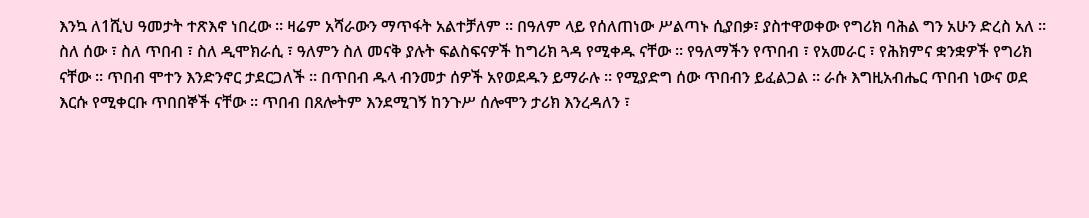እንኳ ለ1ሺህ ዓመታት ተጽእኖ ነበረው ። ዛሬም አሻራውን ማጥፋት አልተቻለም ። በዓለም ላይ የሰለጠነው ሥልጣኑ ሲያበቃ፣ ያስተዋወቀው የግሪክ ባሕል ግን አሁን ድረስ አለ ። ስለ ሰው ፣ ስለ ጥበብ ፣ ስለ ዲሞክራሲ ፣ ዓለምን ስለ መናቅ ያሉት ፍልስፍናዎች ከግሪክ ጓዳ የሚቀዱ ናቸው ። የዓለማችን የጥበብ ፣ የአመራር ፣ የሕክምና ቋንቋዎች የግሪክ ናቸው ። ጥበብ ሞተን እንድንኖር ታደርጋለች ። በጥበብ ዱላ ብንመታ ሰዎች አየወደዱን ይማራሉ ። የሚያድግ ሰው ጥበብን ይፈልጋል ። ራሱ እግዚአብሔር ጥበብ ነውና ወደ እርሱ የሚቀርቡ ጥበበኞች ናቸው ። ጥበብ በጸሎትም እንደሚገኝ ከንጉሥ ሰሎሞን ታሪክ እንረዳለን ፣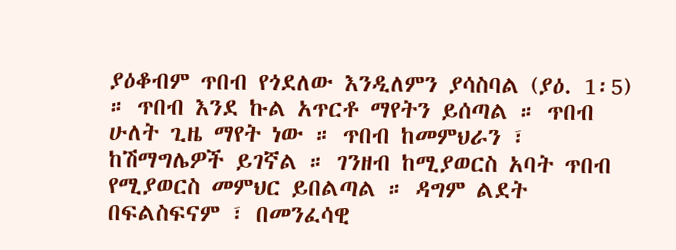ያዕቆብም ጥበብ የጎደለው እንዲለምን ያሳስባል (ያዕ. 1፡5) ። ጥበብ እንደ ኩል አጥርቶ ማየትን ይሰጣል ። ጥበብ ሁለት ጊዜ ማየት ነው ። ጥበብ ከመምህራን ፣ ከሽማግሌዎች ይገኛል ። ገንዘብ ከሚያወርስ አባት ጥበብ የሚያወርስ መምህር ይበልጣል ። ዳግም ልደት በፍልስፍናም ፣ በመንፈሳዊ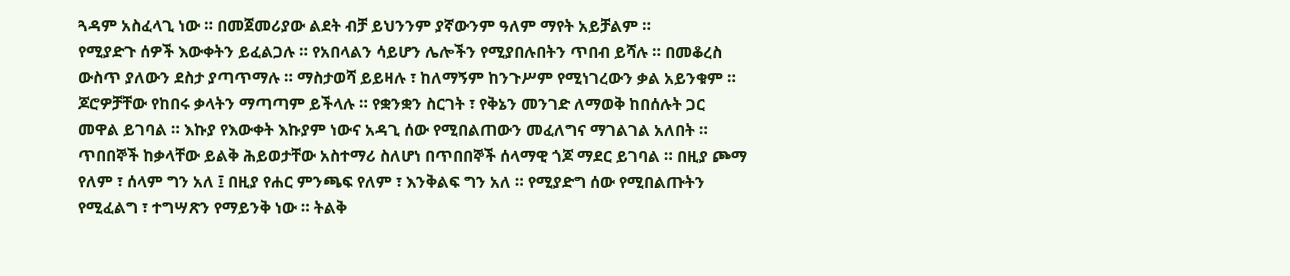ጓዳም አስፈላጊ ነው ። በመጀመሪያው ልደት ብቻ ይህንንም ያኛውንም ዓለም ማየት አይቻልም ።
የሚያድጉ ሰዎች እውቀትን ይፈልጋሉ ። የአበላልን ሳይሆን ሌሎችን የሚያበሉበትን ጥበብ ይሻሉ ። በመቆረስ ውስጥ ያለውን ደስታ ያጣጥማሉ ። ማስታወሻ ይይዛሉ ፣ ከለማኝም ከንጉሥም የሚነገረውን ቃል አይንቁም ። ጆሮዎቻቸው የከበሩ ቃላትን ማጣጣም ይችላሉ ። የቋንቋን ስርገት ፣ የቅኔን መንገድ ለማወቅ ከበሰሉት ጋር መዋል ይገባል ። እኩያ የእውቀት እኩያም ነውና አዳጊ ሰው የሚበልጠውን መፈለግና ማገልገል አለበት ። ጥበበኞች ከቃላቸው ይልቅ ሕይወታቸው አስተማሪ ስለሆነ በጥበበኞች ሰላማዊ ጎጆ ማደር ይገባል ። በዚያ ጮማ የለም ፣ ሰላም ግን አለ ፤ በዚያ የሐር ምንጫፍ የለም ፣ እንቅልፍ ግን አለ ። የሚያድግ ሰው የሚበልጡትን የሚፈልግ ፣ ተግሣጽን የማይንቅ ነው ። ትልቅ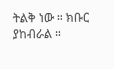ትልቅ ነው ። ክቡር ያከብራል ።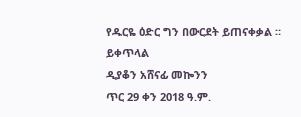የዱርዬ ዕድር ግን በውርደት ይጠናቀቃል ።
ይቀጥላል
ዲያቆን አሸናፊ መኰንን
ጥር 29 ቀን 2018 ዓ.ም.